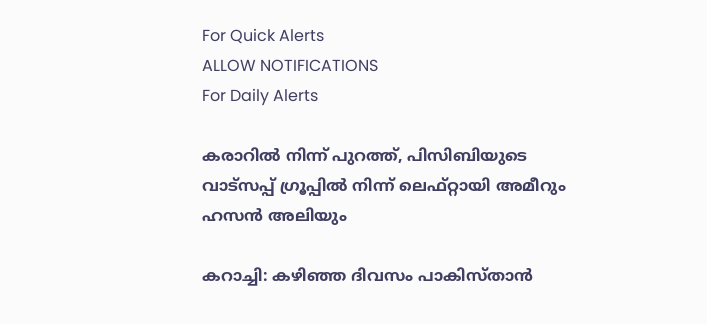For Quick Alerts
ALLOW NOTIFICATIONS
For Daily Alerts

കരാറില്‍ നിന്ന് പുറത്ത്, പിസിബിയുടെ വാട്‌സപ്പ് ഗ്രൂപ്പില്‍ നിന്ന് ലെഫ്റ്റായി അമീറും ഹസന്‍ അലിയും

കറാച്ചി: കഴിഞ്ഞ ദിവസം പാകിസ്താന്‍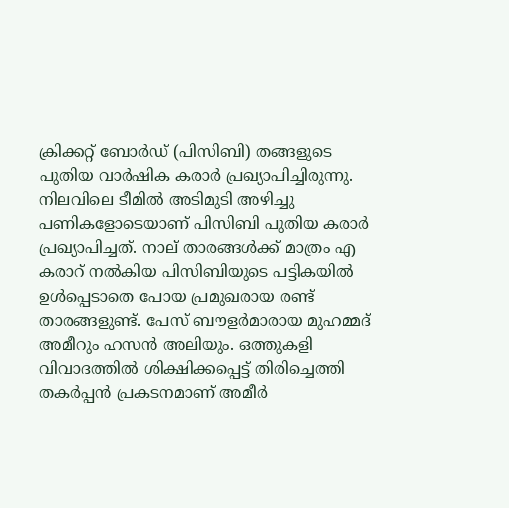ക്രിക്കറ്റ് ബോര്‍ഡ് (പിസിബി) തങ്ങളുടെ പുതിയ വാര്‍ഷിക കരാര്‍ പ്രഖ്യാപിച്ചിരുന്നു. നിലവിലെ ടീമില്‍ അടിമുടി അഴിച്ചു പണികളോടെയാണ് പിസിബി പുതിയ കരാര്‍ പ്രഖ്യാപിച്ചത്. നാല് താരങ്ങള്‍ക്ക് മാത്രം എ കരാറ് നല്‍കിയ പിസിബിയുടെ പട്ടികയില്‍ ഉള്‍പ്പെടാതെ പോയ പ്രമുഖരായ രണ്ട് താരങ്ങളുണ്ട്. പേസ് ബൗളര്‍മാരായ മുഹമ്മദ് അമീറും ഹസന്‍ അലിയും. ഒത്തുകളി വിവാദത്തില്‍ ശിക്ഷിക്കപ്പെട്ട് തിരിച്ചെത്തി തകര്‍പ്പന്‍ പ്രകടനമാണ് അമീര്‍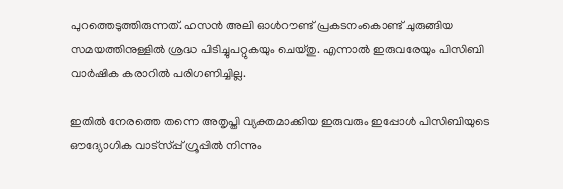പുറത്തെടുത്തിരുന്നത്. ഹസന്‍ അലി ഓള്‍റൗണ്ട് പ്രകടനംകൊണ്ട് ചുരുങ്ങിയ സമയത്തിനുള്ളില്‍ ശ്രദ്ധ പിടിച്ചുപറ്റുകയും ചെയ്തു. എന്നാല്‍ ഇരുവരേയും പിസിബി വാര്‍ഷിക കരാറില്‍ പരിഗണിച്ചില്ല.

ഇതില്‍ നേരത്തെ തന്നെ അതൃപ്തി വ്യക്തമാക്കിയ ഇരുവരും ഇപ്പോള്‍ പിസിബിയുടെ ഔദ്യോഗിക വാട്‌സ്പ്പ് ഗ്രൂപ്പില്‍ നിന്നും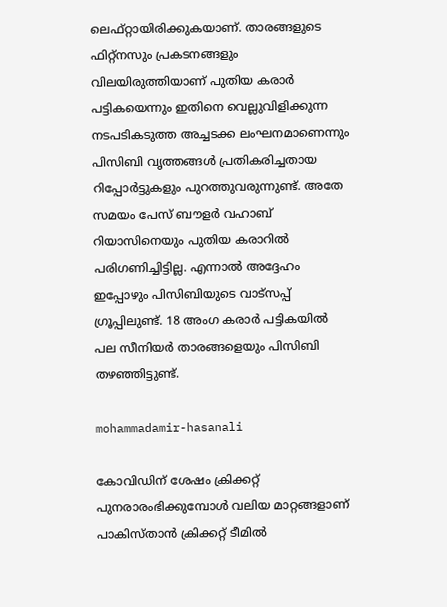ലെഫ്റ്റായിരിക്കുകയാണ്. താരങ്ങളുടെ ഫിറ്റ്‌നസും പ്രകടനങ്ങളും വിലയിരുത്തിയാണ് പുതിയ കരാര്‍ പട്ടികയെന്നും ഇതിനെ വെല്ലുവിളിക്കുന്ന നടപടികടുത്ത അച്ചടക്ക ലംഘനമാണെന്നും പിസിബി വൃത്തങ്ങള്‍ പ്രതികരിച്ചതായ റിപ്പോര്‍ട്ടുകളും പുറത്തുവരുന്നുണ്ട്. അതേ സമയം പേസ് ബൗളര്‍ വഹാബ് റിയാസിനെയും പുതിയ കരാറില്‍ പരിഗണിച്ചിട്ടില്ല. എന്നാല്‍ അദ്ദേഹം ഇപ്പോഴും പിസിബിയുടെ വാട്‌സപ്പ് ഗ്രൂപ്പിലുണ്ട്. 18 അംഗ കരാര്‍ പട്ടികയില്‍ പല സീനിയര്‍ താരങ്ങളെയും പിസിബി തഴഞ്ഞിട്ടുണ്ട്.

mohammadamir-hasanali

കോവിഡിന് ശേഷം ക്രിക്കറ്റ് പുനരാരംഭിക്കുമ്പോള്‍ വലിയ മാറ്റങ്ങളാണ് പാകിസ്താന്‍ ക്രിക്കറ്റ് ടീമില്‍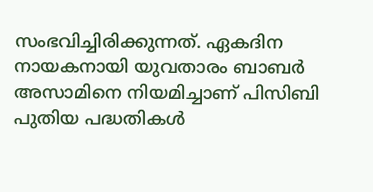സംഭവിച്ചിരിക്കുന്നത്. ഏകദിന നായകനായി യുവതാരം ബാബര്‍ അസാമിനെ നിയമിച്ചാണ് പിസിബി പുതിയ പദ്ധതികള്‍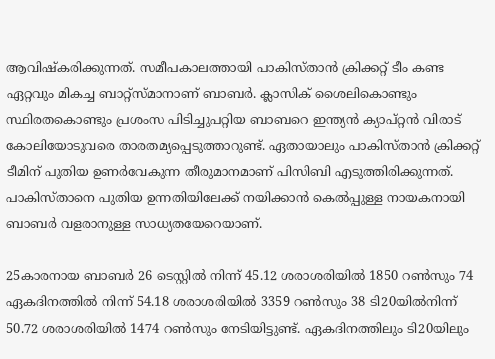ആവിഷ്‌കരിക്കുന്നത്. സമീപകാലത്തായി പാകിസ്താന്‍ ക്രിക്കറ്റ് ടീം കണ്ട ഏറ്റവും മികച്ച ബാറ്റ്‌സ്മാനാണ് ബാബര്‍. ക്ലാസിക് ശൈലികൊണ്ടും സ്ഥിരതകൊണ്ടും പ്രശംസ പിടിച്ചുപറ്റിയ ബാബറെ ഇന്ത്യന്‍ ക്യാപ്റ്റന്‍ വിരാട് കോലിയോടുവരെ താരതമ്യപ്പെടുത്താറുണ്ട്. ഏതായാലും പാകിസ്താന്‍ ക്രിക്കറ്റ് ടീമിന് പുതിയ ഉണര്‍വേകുന്ന തീരുമാനമാണ് പിസിബി എടുത്തിരിക്കുന്നത്. പാകിസ്താനെ പുതിയ ഉന്നതിയിലേക്ക് നയിക്കാന്‍ കെല്‍പ്പുള്ള നായകനായി ബാബര്‍ വളരാനുള്ള സാധ്യതയേറെയാണ്.

25കാരനായ ബാബര്‍ 26 ടെസ്റ്റില്‍ നിന്ന് 45.12 ശരാശരിയില്‍ 1850 റണ്‍സും 74 ഏകദിനത്തില്‍ നിന്ന് 54.18 ശരാശരിയില്‍ 3359 റണ്‍സും 38 ടി20യില്‍നിന്ന് 50.72 ശരാശരിയില്‍ 1474 റണ്‍സും നേടിയിട്ടുണ്ട്. ഏകദിനത്തിലും ടി20യിലും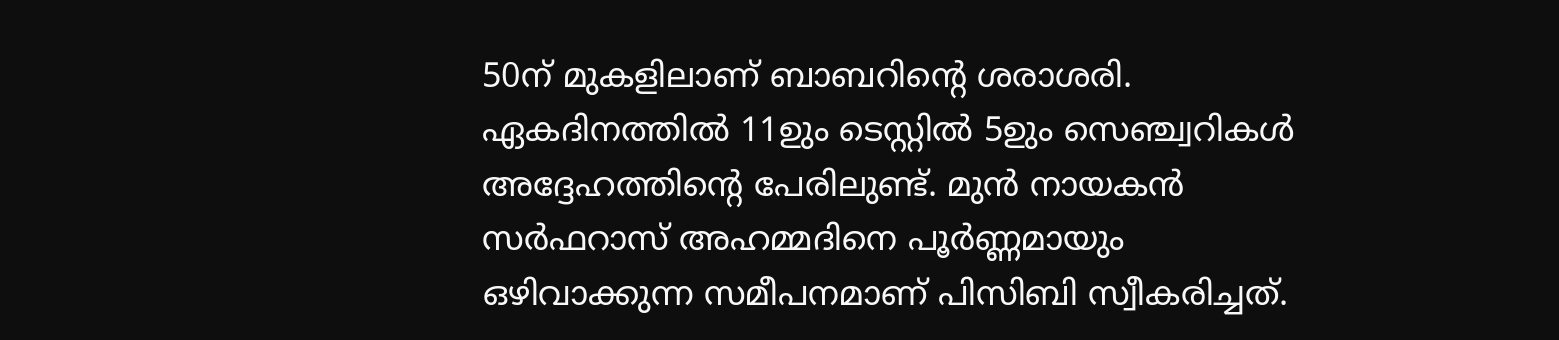50ന് മുകളിലാണ് ബാബറിന്റെ ശരാശരി. ഏകദിനത്തില്‍ 11ഉും ടെസ്റ്റില്‍ 5ഉും സെഞ്ച്വറികള്‍ അദ്ദേഹത്തിന്റെ പേരിലുണ്ട്. മുന്‍ നായകന്‍ സര്‍ഫറാസ് അഹമ്മദിനെ പൂര്‍ണ്ണമായും ഒഴിവാക്കുന്ന സമീപനമാണ് പിസിബി സ്വീകരിച്ചത്.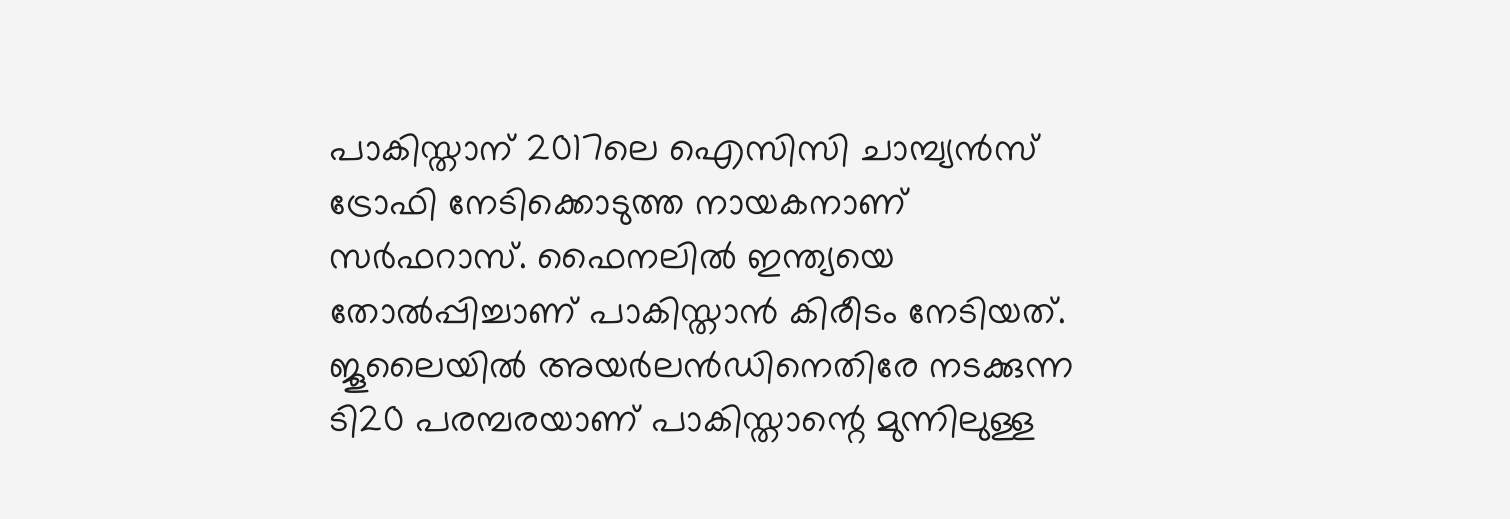പാകിസ്താന് 2017ലെ ഐസിസി ചാമ്പ്യന്‍സ് ട്രോഫി നേടിക്കൊടുത്ത നായകനാണ് സര്‍ഫറാസ്. ഫൈനലില്‍ ഇന്ത്യയെ തോല്‍പ്പിച്ചാണ് പാകിസ്താന്‍ കിരീടം നേടിയത്. ജൂലൈയില്‍ അയര്‍ലന്‍ഡിനെതിരേ നടക്കുന്ന ടി20 പരമ്പരയാണ് പാകിസ്താന്റെ മുന്നിലുള്ള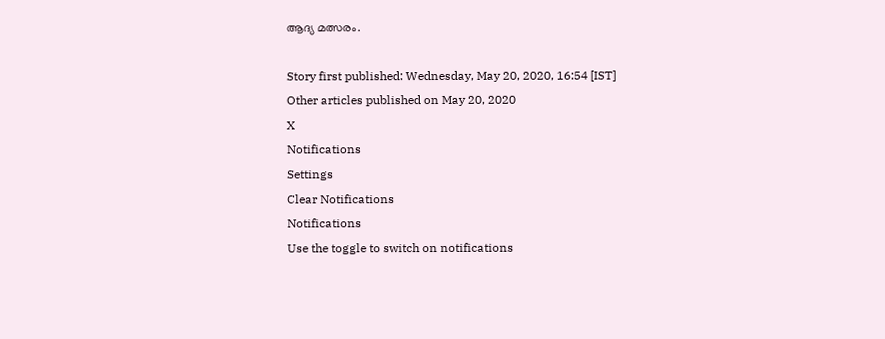ആദ്യ മത്സരം.

Story first published: Wednesday, May 20, 2020, 16:54 [IST]
Other articles published on May 20, 2020
X
Notifications
Settings
Clear Notifications
Notifications
Use the toggle to switch on notifications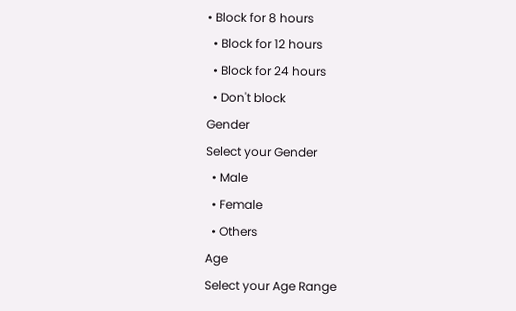• Block for 8 hours
  • Block for 12 hours
  • Block for 24 hours
  • Don't block
Gender
Select your Gender
  • Male
  • Female
  • Others
Age
Select your Age Range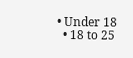• Under 18
  • 18 to 25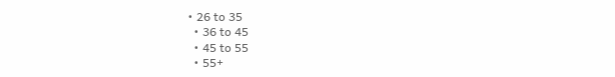• 26 to 35
  • 36 to 45
  • 45 to 55
  • 55+